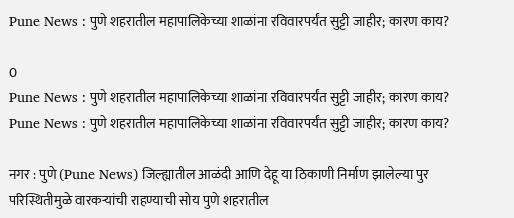Pune News : पुणे शहरातील महापालिकेच्या शाळांना रविवारपर्यंत सुट्टी जाहीर; कारण काय?

0
Pune News : पुणे शहरातील महापालिकेच्या शाळांना रविवारपर्यंत सुट्टी जाहीर; कारण काय?
Pune News : पुणे शहरातील महापालिकेच्या शाळांना रविवारपर्यंत सुट्टी जाहीर; कारण काय?

नगर : पुणे (Pune News) जिल्ह्यातील आळंदी आणि देहू या ठिकाणी निर्माण झालेल्या पुर परिस्थितीमुळे वारकऱ्यांची राहण्याची सोय पुणे शहरातील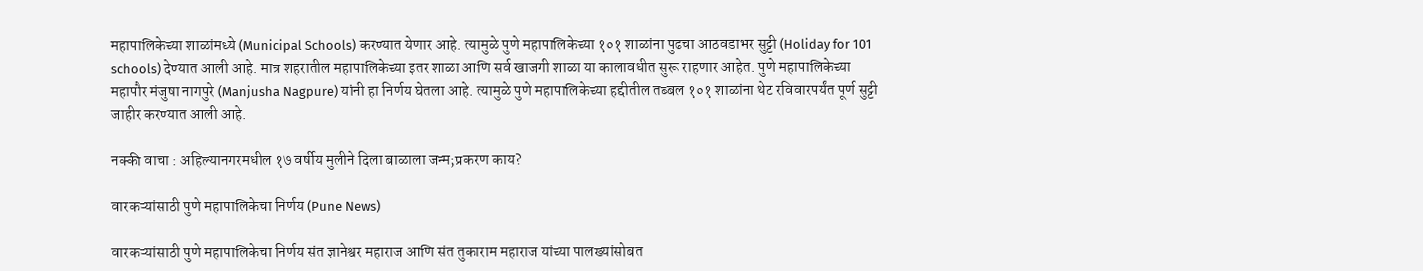महापालिकेच्या शाळांमध्ये (Municipal Schools) करण्यात येणार आहे. त्यामुळे पुणे महापालिकेच्या १०१ शाळांना पुढचा आठवडाभर सुट्टी (Holiday for 101 schools) देण्यात आली आहे. मात्र शहरातील महापालिकेच्या इतर शाळा आणि सर्व खाजगी शाळा या कालावधीत सुरू राहणार आहेत. पुणे महापालिकेच्या महापौर मंजुषा नागपुरे (Manjusha Nagpure) यांनी हा निर्णय घेतला आहे. त्यामुळे पुणे महापालिकेच्या हद्दीतील तब्बल १०१ शाळांना थेट रविवारपर्यंत पूर्ण सुट्टी जाहीर करण्यात आली आहे.

नक्की वाचा : अहिल्यानगरमधील १७ वर्षीय मुलीने दिला बाळाला जन्म;प्रकरण काय?

वारकऱ्यांसाठी पुणे महापालिकेचा निर्णय (Pune News)

वारकऱ्यांसाठी पुणे महापालिकेचा निर्णय संत ज्ञानेश्वर महाराज आणि संत तुकाराम महाराज यांच्या पालख्यांसोबत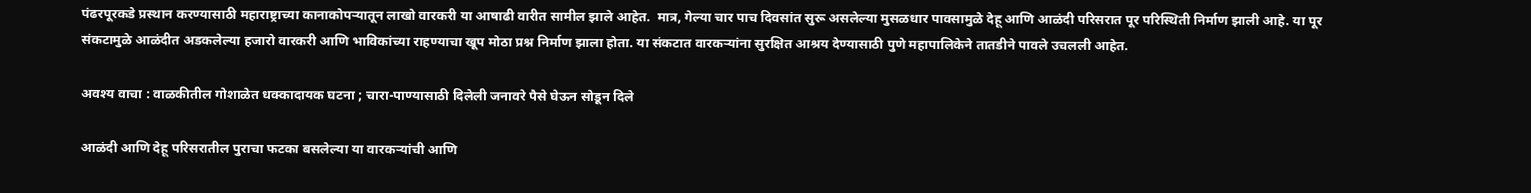पंढरपूरकडे प्रस्थान करण्यासाठी महाराष्ट्राच्या कानाकोपऱ्यातून लाखो वारकरी या आषाढी वारीत सामील झाले आहेत.  मात्र, गेल्या चार पाच दिवसांत सुरू असलेल्या मुसळधार पावसामुळे देहू आणि आळंदी परिसरात पूर परिस्थिती निर्माण झाली आहे. या पूर संकटामुळे आळंदीत अडकलेल्या हजारो वारकरी आणि भाविकांच्या राहण्याचा खूप मोठा प्रश्न निर्माण झाला होता. या संकटात वारकऱ्यांना सुरक्षित आश्रय देण्यासाठी पुणे महापालिकेने तातडीने पावले उचलली आहेत.

अवश्य वाचा : वाळकीतील गोशाळेत धक्कादायक घटना ; चारा-पाण्यासाठी दिलेली जनावरे पैसे घेऊन सोडून दिले

आळंदी आणि देहू परिसरातील पुराचा फटका बसलेल्या या वारकऱ्यांची आणि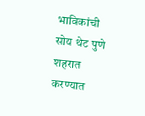भाविकांची सोय थेट पुणे शहरात करण्यात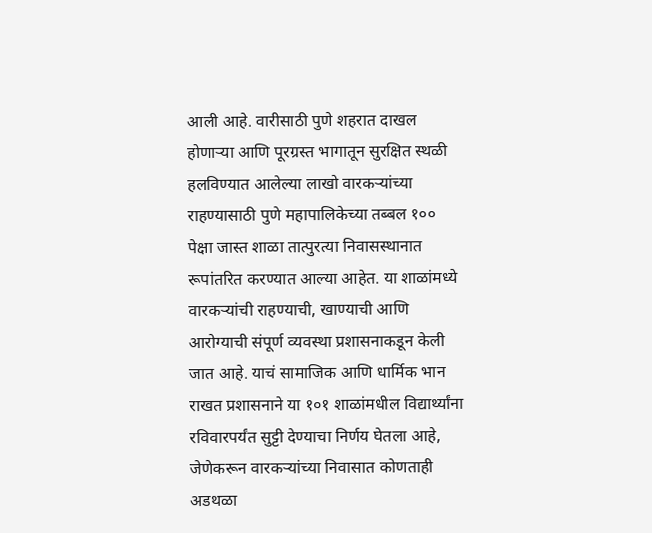आली आहे. वारीसाठी पुणे शहरात दाखल होणाऱ्या आणि पूरग्रस्त भागातून सुरक्षित स्थळी हलविण्यात आलेल्या लाखो वारकऱ्यांच्या राहण्यासाठी पुणे महापालिकेच्या तब्बल १०० पेक्षा जास्त शाळा तात्पुरत्या निवासस्थानात रूपांतरित करण्यात आल्या आहेत. या शाळांमध्ये वारकऱ्यांची राहण्याची, खाण्याची आणि आरोग्याची संपूर्ण व्यवस्था प्रशासनाकडून केली जात आहे. याचं सामाजिक आणि धार्मिक भान राखत प्रशासनाने या १०१ शाळांमधील विद्यार्थ्यांना रविवारपर्यंत सुट्टी देण्याचा निर्णय घेतला आहे, जेणेकरून वारकऱ्यांच्या निवासात कोणताही अडथळा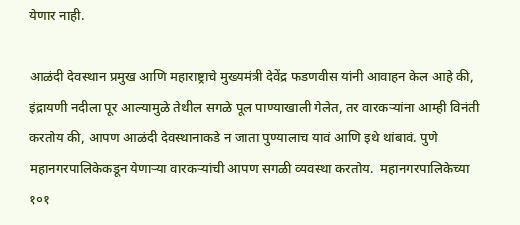येणार नाही.

आळंदी देवस्थान प्रमुख आणि महाराष्ट्राचे मुख्यमंत्री देवेंद्र फडणवीस यांनी आवाहन केल आहे की, इंद्रायणी नदीला पूर आल्यामुळे तेथील सगळे पूल पाण्याखाली गेलेत, तर वारकऱ्यांना आम्ही विनंती करतोय की, आपण आळंदी देवस्थानाकडे न जाता पुण्यालाच यावं आणि इथे थांबावं. पुणे महानगरपालिकेकडून येणाऱ्या वारकऱ्यांची आपण सगळी व्यवस्था करतोय.  महानगरपालिकेच्या १०१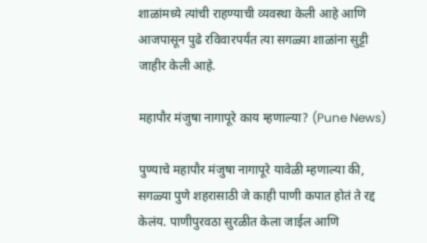शाळांमध्ये त्यांची राहण्याची व्यवस्था केली आहे आणि आजपासून पुढे रविवारपर्यंत त्या सगळ्या शाळांना सुट्टी जाहीर केली आहे.

महापौर मंजुषा नागापूरे काय म्हणाल्या? (Pune News)

पुण्याचे महापौर मंजुषा नागापूरे यावेळी म्हणाल्या की, सगळ्या पुणे शहरासाठी जे काही पाणी कपात होतं ते रद्द केलंय. पाणीपुरवठा सुरळीत केला जाईल आणि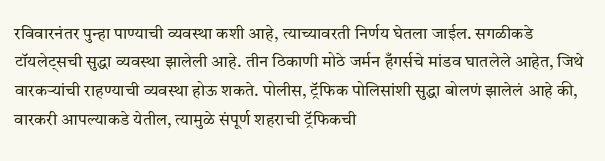रविवारनंतर पुन्हा पाण्याची व्यवस्था कशी आहे, त्याच्यावरती निर्णय घेतला जाईल. सगळीकडे टॉयलेट्सची सुद्धा व्यवस्था झालेली आहे. तीन ठिकाणी मोठे जर्मन हँगर्सचे मांडव घातलेले आहेत, जिथे वारकऱ्यांची राहण्याची व्यवस्था होऊ शकते. पोलीस, ट्रॅफिक पोलिसांशी सुद्धा बोलणं झालेलं आहे की, वारकरी आपल्याकडे येतील, त्यामुळे संपूर्ण शहराची ट्रॅफिकची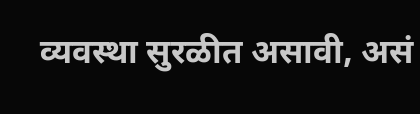व्यवस्था सुरळीत असावी, असं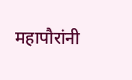महापौरांनी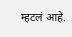म्हटलं आहे.